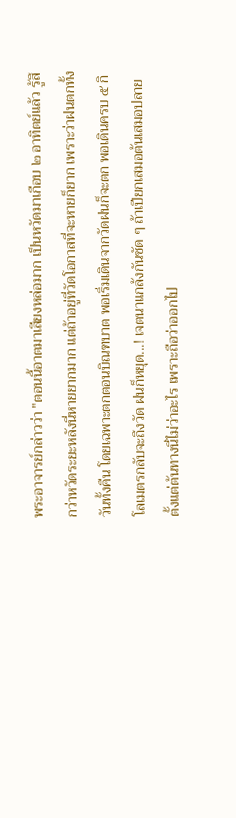พระอาจารย์กล่าวว่า "ตอนนี้อาตมาเสียงหล่อมาก เป็นหวัดมาเกือบ ๒ อาทิตย์แล้ว รู้สึกว่าหวัดระยะหลังนี่หายยากมาก แต่ถ้าอยู่ที่วัดโอกาสที่จะหายก็ยาก เพราะว่าฝนตกทั้งวันทั้งคืน โดยเฉพาะตกตอนบิณฑบาต พอเริ่มเดินจากวัดฝนก็จะตก พอเดินครบ ๕ กิโลเมตรกลับจะถึงวัด ฝนก็หยุด...! เจตนาแกล้งกันชัด ๆ ถ้าเปียกเสมอต้นเสมอปลายตั้งแต่ต้นทางนี่ไม่ว่าอะไร เพราะถือว่าออกไป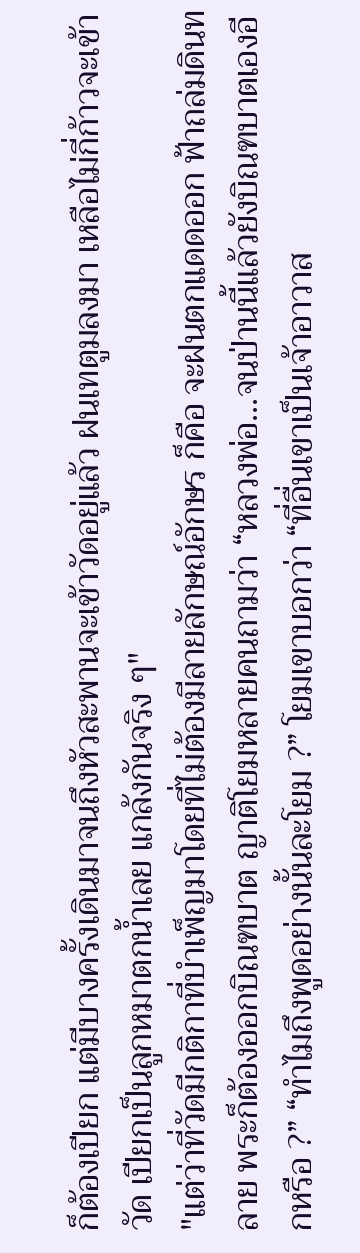ก็ต้องเปียก แต่มีบางครั้งเดินมาจนถึงหัวสะพานจะเข้าวัดอยู่แล้ว ฝนเทตูมลงมา เหลือไม่กี่ก้าวจะเข้าวัด เปียกเป็นลูกหมาตกน้ำเลย แกล้งกันจริง ๆ"
"แต่ว่าที่วัดมีกติกาที่บำเพ็ญมาโดยที่ไม่ต้องมีลายลักษณ์อักษร ก็คือ จะฝนตกแดดออก ฟ้าถล่มดินทลาย พระก็ต้องออกบิณฑบาต ญาติโยมหลายคนถามว่า “หลวงพ่อ...จนป่านนี้แล้วยังบิณฑบาตเองอีกหรือ ?” “ทำไมถึงพูดอย่างนั้นละโยม ?” โยมเขาบอกว่า “ที่อื่นเขาเป็นเจ้าอาวาส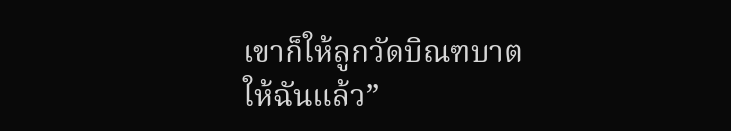เขาก็ให้ลูกวัดบิณฑบาตให้ฉันแล้ว”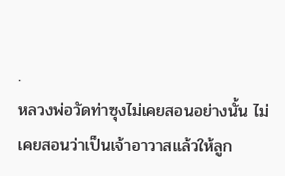.
หลวงพ่อวัดท่าซุงไม่เคยสอนอย่างนั้น ไม่เคยสอนว่าเป็นเจ้าอาวาสแล้วให้ลูก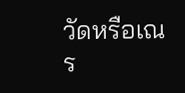วัดหรือเณร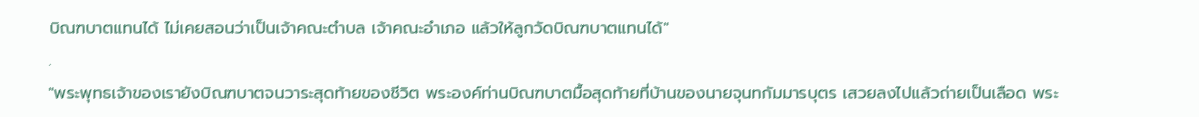บิณฑบาตแทนได้ ไม่เคยสอนว่าเป็นเจ้าคณะตำบล เจ้าคณะอำเภอ แล้วให้ลูกวัดบิณฑบาตแทนได้"
.
"พระพุทธเจ้าของเรายังบิณฑบาตจนวาระสุดท้ายของชีวิต พระองค์ท่านบิณฑบาตมื้อสุดท้ายที่บ้านของนายจุนทกัมมารบุตร เสวยลงไปแล้วถ่ายเป็นเลือด พระ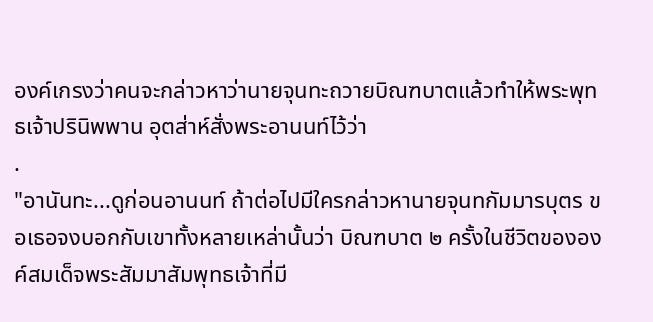องค์เกรงว่าคนจะกล่าวหาว่านายจุนทะถวายบิณฑบาตแล้วทำให้พระพุทธเจ้าปรินิพพาน อุตส่าห์สั่งพระอานนท์ไว้ว่า
.
"อานันทะ...ดูก่อนอานนท์ ถ้าต่อไปมีใครกล่าวหานายจุนทกัมมารบุตร ขอเธอจงบอกกับเขาทั้งหลายเหล่านั้นว่า บิณฑบาต ๒ ครั้งในชีวิตขององค์สมเด็จพระสัมมาสัมพุทธเจ้าที่มี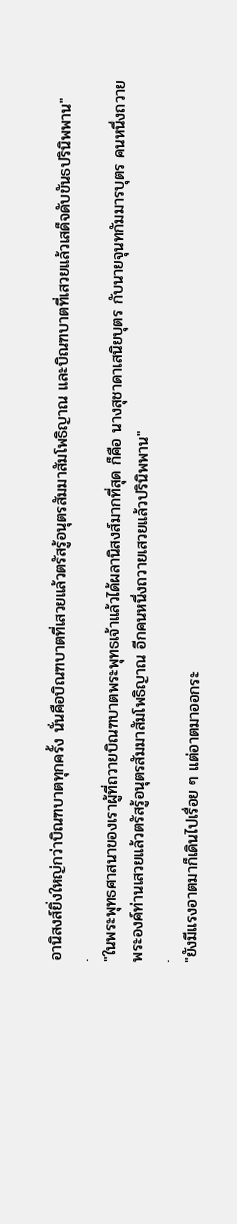อานิสงส์ยิ่งใหญ่กว่าบิณฑบาตทุกครั้ง นั่นคือบิณฑบาตที่เสวยแล้วตรัสรู้อนุตรสัมมาสัมโพธิญาณ และบิณฑบาตที่เสวยแล้วเสด็จดับขันธปรินิพพาน"
.
"ในพระพุทธศาสนาของเราผู้ที่ถวายบิณฑบาตพระพุทธเจ้าแล้วได้ผลานิสงส์มากที่สุด ก็คือ นางสุชาดาเสนิยบุตร กับนายจุนทกัมมารบุตร คนหนึ่งถวายพระองค์ท่านเสวยแล้วตรัสรู้อนุตรสัมมาสัมโพธิญาณ อีกคนหนึ่งถวายเสวยแล้วปรินิพพาน"
.
"ยังมีแรงอาตมาก็เดินไปเรื่อย ๆ แต่อาตมาออกระ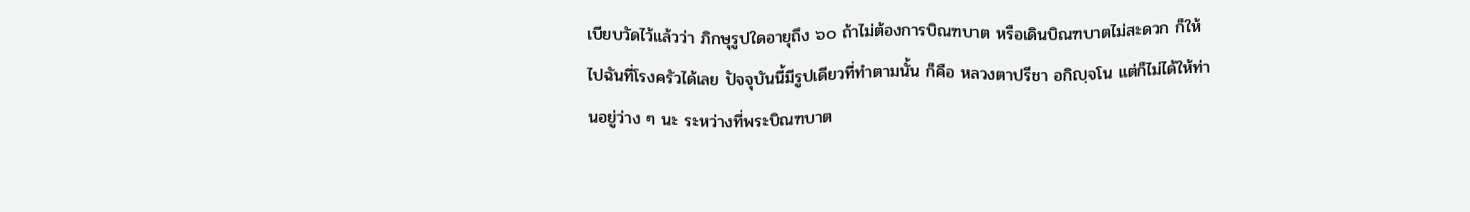เบียบวัดไว้แล้วว่า ภิกษุรูปใดอายุถึง ๖๐ ถ้าไม่ต้องการบิณฑบาต หรือเดินบิณฑบาตไม่สะดวก ก็ให้ไปฉันที่โรงครัวได้เลย ปัจจุบันนี้มีรูปเดียวที่ทำตามนั้น ก็คือ หลวงตาปรีชา อกิญฺจโน แต่ก็ไม่ได้ให้ท่านอยู่ว่าง ๆ นะ ระหว่างที่พระบิณฑบาต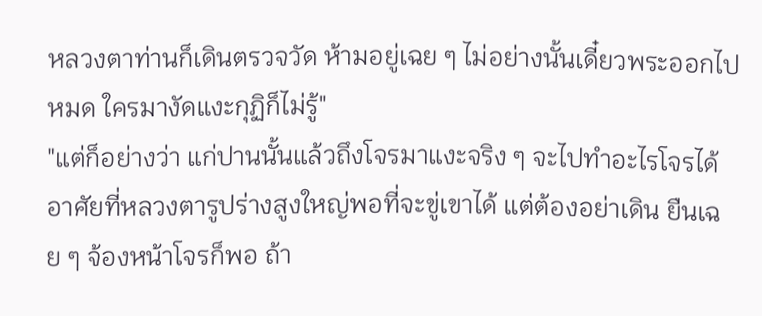หลวงตาท่านก็เดินตรวจวัด ห้ามอยู่เฉย ๆ ไม่อย่างนั้นเดี๋ยวพระออกไปหมด ใครมางัดแงะกุฏิก็ไม่รู้"
"แต่ก็อย่างว่า แก่ปานนั้นแล้วถึงโจรมาแงะจริง ๆ จะไปทำอะไรโจรได้ อาศัยที่หลวงตารูปร่างสูงใหญ่พอที่จะขู่เขาได้ แต่ต้องอย่าเดิน ยืนเฉย ๆ จ้องหน้าโจรก็พอ ถ้า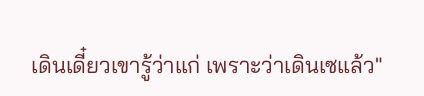เดินเดี๋ยวเขารู้ว่าแก่ เพราะว่าเดินเซแล้ว"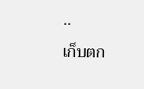..
เก็บตก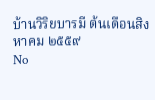บ้านวิริยบารมี ต้นเดือนสิงหาคม ๒๕๕๙
No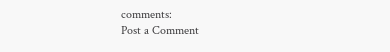comments:
Post a Comment